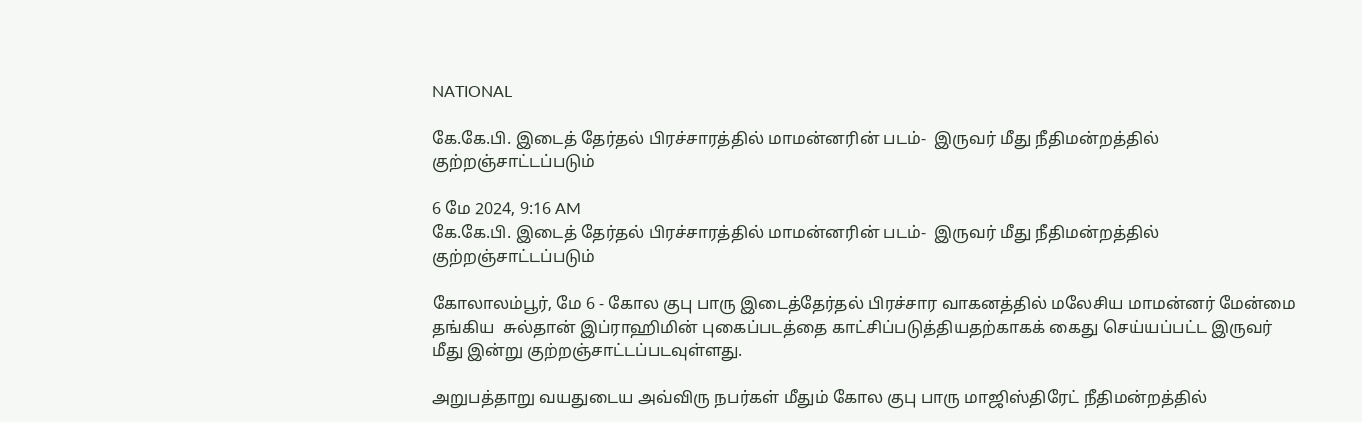NATIONAL

கே.கே.பி. இடைத் தேர்தல் பிரச்சாரத்தில் மாமன்னரின் படம்-  இருவர் மீது நீதிமன்றத்தில் குற்றஞ்சாட்டப்படும்

6 மே 2024, 9:16 AM
கே.கே.பி. இடைத் தேர்தல் பிரச்சாரத்தில் மாமன்னரின் படம்-  இருவர் மீது நீதிமன்றத்தில் குற்றஞ்சாட்டப்படும்

கோலாலம்பூர், மே 6 - கோல குபு பாரு இடைத்தேர்தல் பிரச்சார வாகனத்தில் மலேசிய மாமன்னர் மேன்மை தங்கிய  சுல்தான் இப்ராஹிமின் புகைப்படத்தை காட்சிப்படுத்தியதற்காகக் கைது செய்யப்பட்ட இருவர் மீது இன்று குற்றஞ்சாட்டப்படவுள்ளது.

அறுபத்தாறு வயதுடைய அவ்விரு நபர்கள் மீதும் கோல குபு பாரு மாஜிஸ்திரேட் நீதிமன்றத்தில்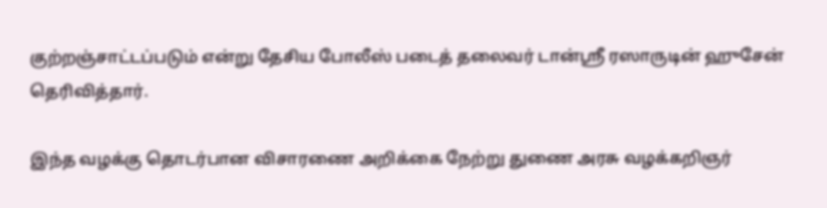குற்றஞ்சாட்டப்படும் என்று தேசிய போலீஸ் படைத் தலைவர் டான்ஸ்ரீ ரஸாருடின் ஹுசேன் தெரிவித்தார்.

இந்த வழக்கு தொடர்பான விசாரணை அறிக்கை நேற்று துணை அரசு வழக்கறிஞர்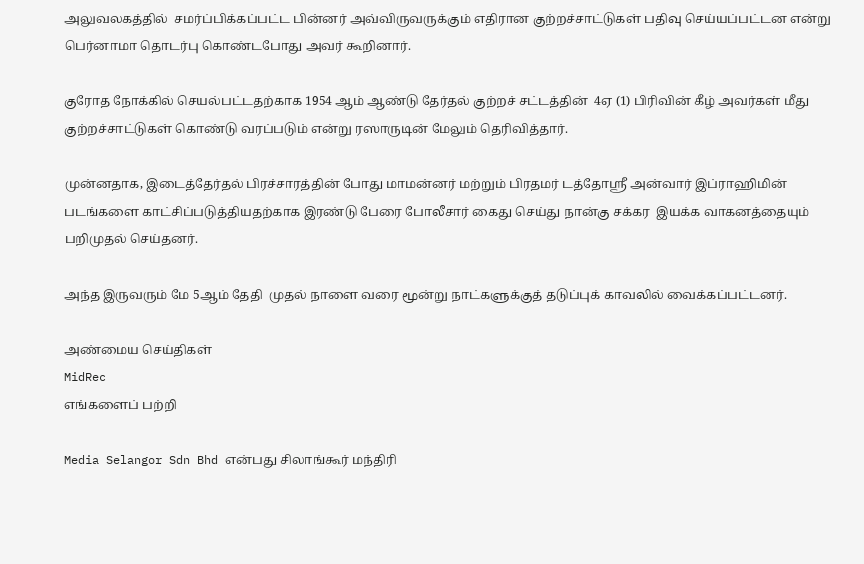அலுவலகத்தில்  சமர்ப்பிக்கப்பட்ட பின்னர் அவ்விருவருக்கும் எதிரான குற்றச்சாட்டுகள் பதிவு செய்யப்பட்டன என்று  பெர்னாமா தொடர்பு கொண்டபோது அவர் கூறினார்.

குரோத நோக்கில் செயல்பட்டதற்காக 1954 ஆம் ஆண்டு தேர்தல் குற்றச் சட்டத்தின்  4ஏ (1) பிரிவின் கீழ் அவர்கள் மீது  குற்றச்சாட்டுகள் கொண்டு வரப்படும் என்று ரஸாருடின் மேலும் தெரிவித்தார்.

முன்னதாக, இடைத்தேர்தல் பிரச்சாரத்தின் போது மாமன்னர் மற்றும் பிரதமர் டத்தோஸ்ரீ அன்வார் இப்ராஹிமின் படங்களை காட்சிப்படுத்தியதற்காக இரண்டு பேரை போலீசார் கைது செய்து நான்கு சக்கர  இயக்க வாகனத்தையும்  பறிமுதல் செய்தனர்.

அந்த இருவரும் மே 5ஆம் தேதி  முதல் நாளை வரை மூன்று நாட்களுக்குத் தடுப்புக் காவலில் வைக்கப்பட்டனர்.

அண்மைய செய்திகள்
MidRec
எங்களைப் பற்றி

Media Selangor Sdn Bhd என்பது சிலாங்கூர் மந்திரி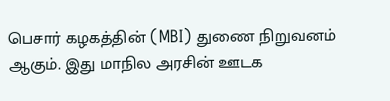பெசார் கழகத்தின் (MBI) துணை நிறுவனம் ஆகும். இது மாநில அரசின் ஊடக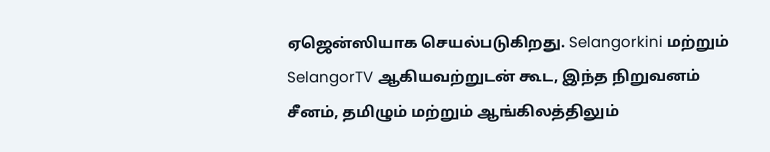ஏஜென்ஸியாக செயல்படுகிறது. Selangorkini மற்றும் SelangorTV ஆகியவற்றுடன் கூட, இந்த நிறுவனம் சீனம், தமிழும் மற்றும் ஆங்கிலத்திலும்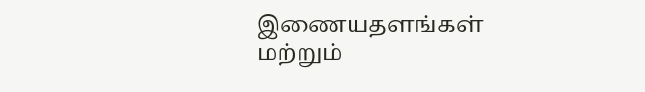இணையதளங்கள் மற்றும்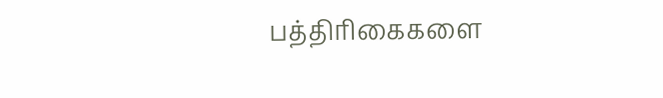பத்திரிகைகளை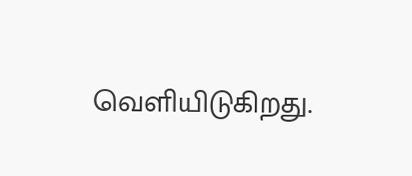வெளியிடுகிறது.